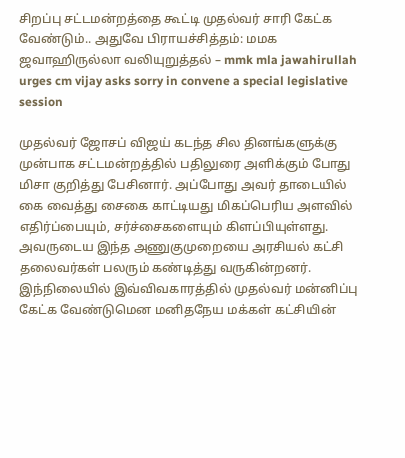சிறப்பு சட்டமன்றத்தை கூட்டி முதல்வர் சாரி கேட்க வேண்டும்.. அதுவே பிராயச்சித்தம்: மமக ஜவாஹிருல்லா வலியுறுத்தல் – mmk mla jawahirullah urges cm vijay asks sorry in convene a special legislative session

முதல்வர் ஜோசப் விஜய் கடந்த சில தினங்களுக்கு முன்பாக சட்டமன்றத்தில் பதிலுரை அளிக்கும் போது மிசா குறித்து பேசினார். அப்போது அவர் தாடையில் கை வைத்து சைகை காட்டியது மிகப்பெரிய அளவில் எதிர்ப்பையும், சர்ச்சைகளையும் கிளப்பியுள்ளது. அவருடைய இந்த அணுகுமுறையை அரசியல் கட்சி தலைவர்கள் பலரும் கண்டித்து வருகின்றனர். இந்நிலையில் இவ்விவகாரத்தில் முதல்வர் மன்னிப்பு கேட்க வேண்டுமென மனிதநேய மக்கள் கட்சியின்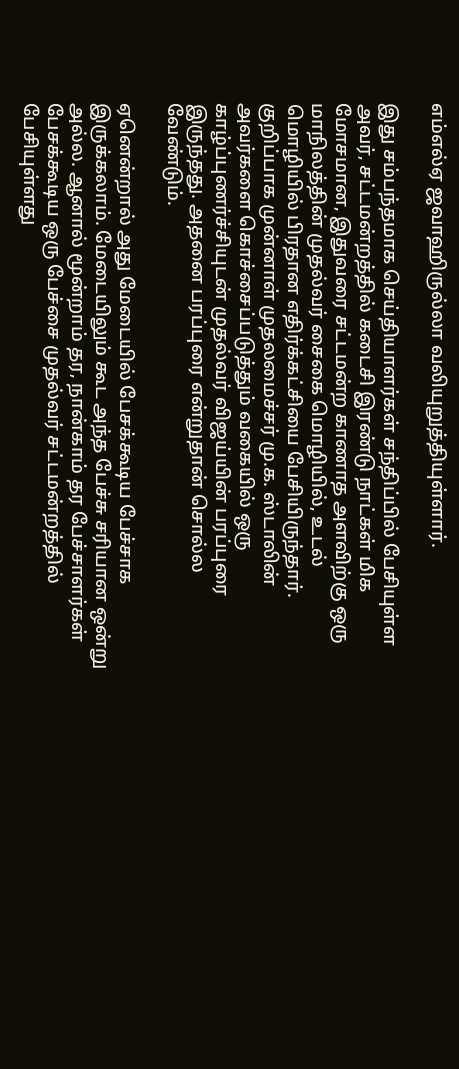எம்எல்ஏ ஜவாஹிருல்லா வலியுறுத்தியுள்ளார்.

இது சம்பந்தமாக செய்தியாளர்கள் சந்திப்பில் பேசியுள்ள அவர், சட்டமன்றத்தில் கடைசி இரண்டு நாட்கள் மிக மோசமான, இதுவரை சட்டமன்ற காணாத அளவிற்கு ஒரு மாநிலத்தின் முதல்வர் சைகை மொழியில், உடல் மொழியில் பிரதான எதிர்க்கட்சியை பேசியிருந்தார். குறிப்பாக முன்னாள் முதலமைச்சர் மு.க. ஸ்டாலின் அவர்களை கொச்சைப்படுத்தும் வகையில் ஒரு காழ்ப்புணர்ச்சியுடன் முதல்வர் விஜய்யின் பரப்புரை இருந்தது. அதனை பரப்புரை என்றுதான் சொல்ல வேண்டும்.

ஏனென்றால் அது மேடையில் பேசக்கூடிய பேச்சாக இருக்கலாம். மேடையிலும் கூட அந்த பேச்சு சரியான ஒன்று அல்ல. ஆனால் மூன்றாம் தர, நான்காம் தர பேச்சாளர்கள் பேசக்கூடிய ஒரு பேச்சை முதல்வர் சட்டமன்றத்தில் பேசியுள்ளது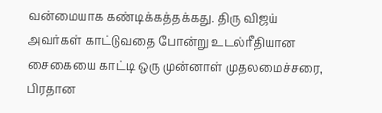வன்மையாக கண்டிக்கத்தக்கது. திரு விஜய் அவர்கள் காட்டுவதை போன்று உடல்ரீதியான சைகையை காட்டி ஒரு முன்னாள் முதலமைச்சரை, பிரதான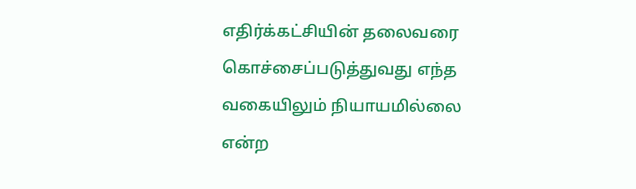எதிர்க்கட்சியின் தலைவரை கொச்சைப்படுத்துவது எந்த வகையிலும் நியாயமில்லை என்ற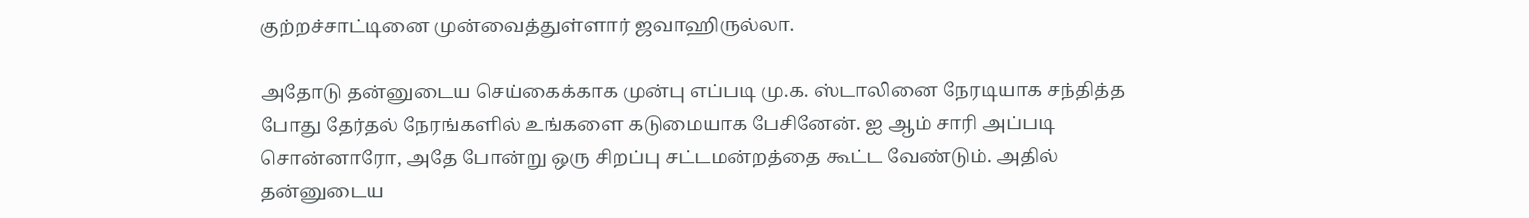குற்றச்சாட்டினை முன்வைத்துள்ளார் ஜவாஹிருல்லா.

அதோடு தன்னுடைய செய்கைக்காக முன்பு எப்படி மு.க. ஸ்டாலினை நேரடியாக சந்தித்த போது தேர்தல் நேரங்களில் உங்களை கடுமையாக பேசினேன். ஐ ஆம் சாரி அப்படி சொன்னாரோ, அதே போன்று ஒரு சிறப்பு சட்டமன்றத்தை கூட்ட வேண்டும். அதில் தன்னுடைய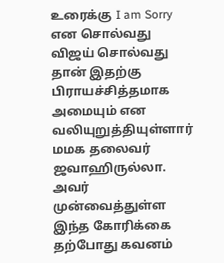உரைக்கு I am Sorry என சொல்வது விஜய் சொல்வது தான் இதற்கு பிராயச்சித்தமாக அமையும் என வலியுறுத்தியுள்ளார் மமக தலைவர் ஜவாஹிருல்லா. அவர் முன்வைத்துள்ள இந்த கோரிக்கை தற்போது கவனம்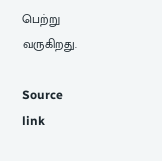பெற்று வருகிறது.

Source link